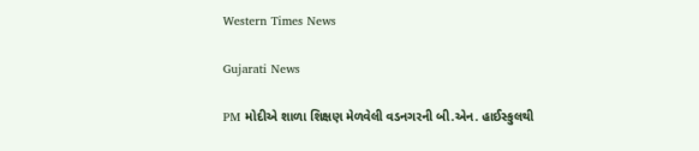Western Times News

Gujarati News

PM મોદીએ શાળા શિક્ષણ મેળવેલી વડનગરની બી.એન. હાઈસ્કુલથી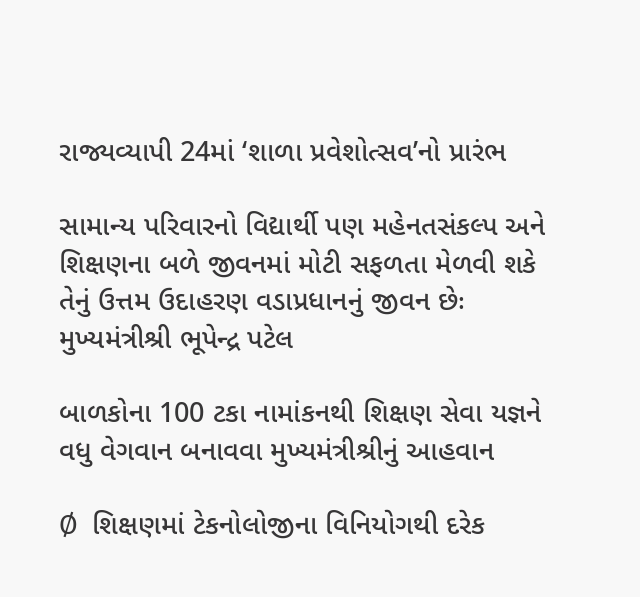રાજ્યવ્યાપી 24માં ‘શાળા પ્રવેશોત્સવ’નો પ્રારંભ

સામાન્ય પરિવારનો વિદ્યાર્થી પણ મહેનતસંકલ્પ અને શિક્ષણના બળે જીવનમાં મોટી સફળતા મેળવી શકે તેનું ઉત્તમ ઉદાહરણ વડાપ્રધાનનું જીવન છેઃ મુખ્યમંત્રીશ્રી ભૂપેન્દ્ર પટેલ

બાળકોના 100 ટકા નામાંકનથી શિક્ષણ સેવા યજ્ઞને વધુ વેગવાન બનાવવા મુખ્યમંત્રીશ્રીનું આહવાન

Ø  શિક્ષણમાં ટેકનોલોજીના વિનિયોગથી દરેક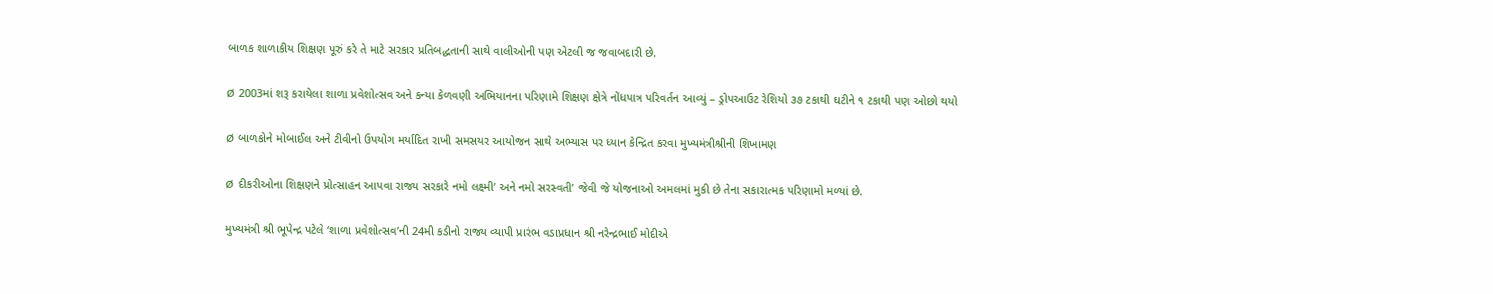બાળક શાળાકીય શિક્ષણ પૂરું કરે તે માટે સરકાર પ્રતિબદ્ધતાની સાથે વાલીઓની પણ એટલી જ જવાબદારી છે.

Ø  2003માં શરૂ કરાયેલા શાળા પ્રવેશોત્સવ અને કન્યા કેળવણી અભિયાનના પરિણામે શિક્ષણ ક્ષેત્રે નોંધપાત્ર પરિવર્તન આવ્યું – ડ્રોપઆઉટ રેશિયો ૩૭ ટકાથી ઘટીને ૧ ટકાથી પણ ઓછો થયો

Ø  બાળકોને મોબાઈલ અને ટીવીનો ઉપયોગ મર્યાદિત રાખી સમસયર આયોજન સાથે અભ્યાસ પર ધ્યાન કેન્દ્રિત કરવા મુખ્યમંત્રીશ્રીની શિખામણ

Ø  દીકરીઓના શિક્ષણને પ્રોત્સાહન આપવા રાજ્ય સરકારે નમો લક્ષ્મી’ અને નમો સરસ્વતી’ જેવી જે યોજનાઓ અમલમાં મુકી છે તેના સકારાત્મક પરિણામો મળ્યાં છે.

મુખ્યમંત્રી શ્રી ભૂપેન્દ્ર પટેલે ‘શાળા પ્રવેશોત્સવ’ની 24મી કડીનો રાજ્ય વ્યાપી પ્રારંભ વડાપ્રધાન શ્રી નરેન્દ્રભાઈ મોદીએ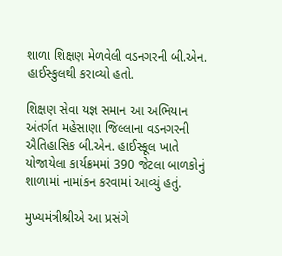શાળા શિક્ષણ મેળવેલી વડનગરની બી.એન. હાઈસ્કુલથી કરાવ્યો હતો.

શિક્ષણ સેવા યજ્ઞ સમાન આ અભિયાન અંતર્ગત મહેસાણા જિલ્લાના વડનગરની ઐતિહાસિક બી.એન. હાઈસ્કૂલ ખાતે યોજાયેલા કાર્યક્રમમાં 390 જેટલા બાળકોનું શાળામાં નામાંકન કરવામાં આવ્યું હતું.

મુખ્યમંત્રીશ્રીએ આ પ્રસંગે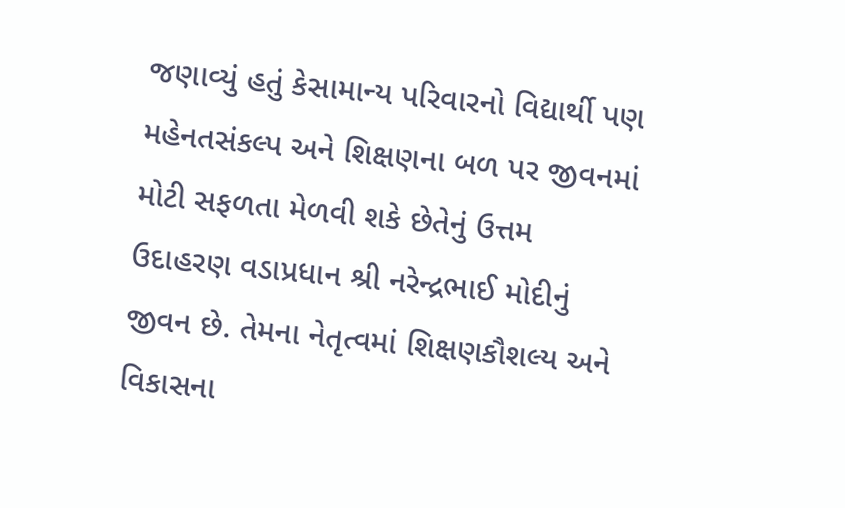જણાવ્યું હતું કેસામાન્ય પરિવારનો વિદ્યાર્થી પણ મહેનતસંકલ્પ અને શિક્ષણના બળ પર જીવનમાં મોટી સફળતા મેળવી શકે છેતેનું ઉત્તમ ઉદાહરણ વડાપ્રધાન શ્રી નરેન્દ્રભાઈ મોદીનું જીવન છે. તેમના નેતૃત્વમાં શિક્ષણકૌશલ્ય અને વિકાસના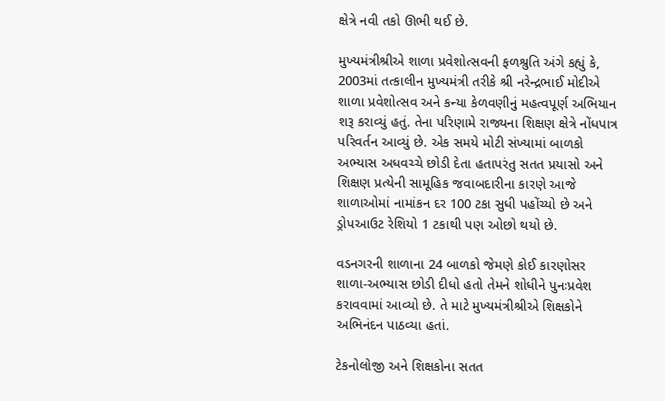ક્ષેત્રે નવી તકો ઊભી થઈ છે.

મુખ્યમંત્રીશ્રીએ શાળા પ્રવેશોત્સવની ફળશ્રુતિ અંગે કહ્યું કે, 2003માં તત્કાલીન મુખ્યમંત્રી તરીકે શ્રી નરેન્દ્રભાઈ મોદીએ શાળા પ્રવેશોત્સવ અને કન્યા કેળવણીનું મહત્વપૂર્ણ અભિયાન શરૂ કરાવ્યું હતું. તેના પરિણામે રાજ્યના શિક્ષણ ક્ષેત્રે નોંધપાત્ર પરિવર્તન આવ્યું છે. એક સમયે મોટી સંખ્યામાં બાળકો અભ્યાસ અધવચ્ચે છોડી દેતા હતાપરંતુ સતત પ્રયાસો અને શિક્ષણ પ્રત્યેની સામૂહિક જવાબદારીના કારણે આજે શાળાઓમાં નામાંકન દર 100 ટકા સુધી પહોંચ્યો છે અને ડ્રોપઆઉટ રેશિયો 1 ટકાથી પણ ઓછો થયો છે.

વડનગરની શાળાના 24 બાળકો જેમણે કોઈ કારણોસર શાળા-અભ્યાસ છોડી દીધો હતો તેમને શોધીને પુનઃપ્રવેશ કરાવવામાં આવ્યો છે. તે માટે મુખ્યમંત્રીશ્રીએ શિક્ષકોને અભિનંદન પાઠવ્યા હતાં.

ટેકનોલોજી અને શિક્ષકોના સતત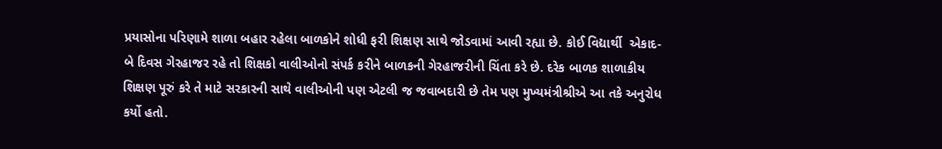પ્રયાસોના પરિણામે શાળા બહાર રહેલા બાળકોને શોધી ફરી શિક્ષણ સાથે જોડવામાં આવી રહ્યા છે. કોઈ વિદ્યાર્થી  એકાદ-બે દિવસ ગેરહાજર રહે તો શિક્ષકો વાલીઓનો સંપર્ક કરીને બાળકની ગેરહાજરીની ચિંતા કરે છે. દરેક બાળક શાળાકીય શિક્ષણ પૂરું કરે તે માટે સરકારની સાથે વાલીઓની પણ એટલી જ જવાબદારી છે તેમ પણ મુખ્યમંત્રીશ્રીએ આ તકે અનુરોધ કર્યો હતો.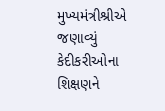મુખ્યમંત્રીશ્રીએ જણાવ્યું કેદીકરીઓના શિક્ષણને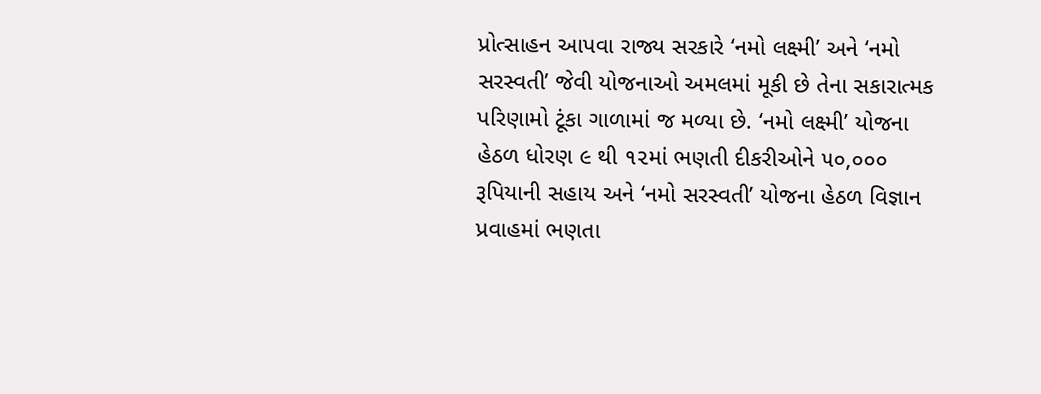પ્રોત્સાહન આપવા રાજ્ય સરકારે ‘નમો લક્ષ્મી’ અને ‘નમો સરસ્વતી’ જેવી યોજનાઓ અમલમાં મૂકી છે તેના સકારાત્મક પરિણામો ટૂંકા ગાળામાં જ મળ્યા છે. ‘નમો લક્ષ્મી’ યોજના હેઠળ ધોરણ ૯ થી ૧૨માં ભણતી દીકરીઓને ૫૦,૦૦૦ રૂપિયાની સહાય અને ‘નમો સરસ્વતી’ યોજના હેઠળ વિજ્ઞાન પ્રવાહમાં ભણતા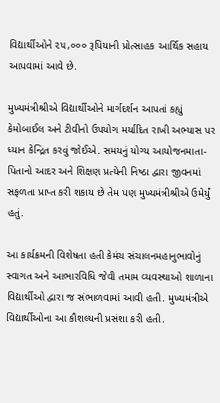વિદ્યાર્થીઓને ૨૫,૦૦૦ રૂપિયાની પ્રોત્સાહક આર્થિક સહાય આપવામાં આવે છે.

મુખ્યમંત્રીશ્રીએ વિદ્યાર્થીઓને માર્ગદર્શન આપતાં કહ્યું કેમોબાઈલ અને ટીવીનો ઉપયોગ મર્યાદિત રાખી અભ્યાસ પર ધ્યાન કેન્દ્રિત કરવું જોઈએ. સમયનું યોગ્ય આયોજનમાતા-પિતાનો આદર અને શિક્ષણ પ્રત્યેની નિષ્ઠા દ્વારા જીવનમાં સફળતા પ્રાપ્ત કરી શકાય છે તેમ પણ મુખ્યમંત્રીશ્રીએ ઉમેર્યું હતું.

આ કાર્યક્રમની વિશેષતા હતી કેમંચ સંચાલનમહાનુભાવોનું સ્વાગત અને આભારવિધિ જેવી તમામ વ્યવસ્થાઓ શાળાના વિદ્યાર્થીઓ દ્વારા જ સંભાળવામાં આવી હતી. મુખ્યમંત્રીએ વિદ્યાર્થીઓના આ કૌશલ્યની પ્રસંશા કરી હતી.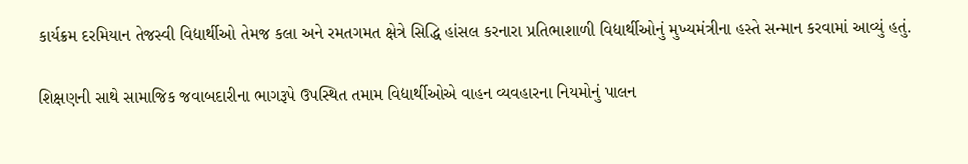કાર્યક્રમ દરમિયાન તેજસ્વી વિદ્યાર્થીઓ તેમજ કલા અને રમતગમત ક્ષેત્રે સિદ્ધિ હાંસલ કરનારા પ્રતિભાશાળી વિદ્યાર્થીઓનું મુખ્યમંત્રીના હસ્તે સન્માન કરવામાં આવ્યું હતું.

શિક્ષણની સાથે સામાજિક જવાબદારીના ભાગરૂપે ઉપસ્થિત તમામ વિદ્યાર્થીઓએ વાહન વ્યવહારના નિયમોનું પાલન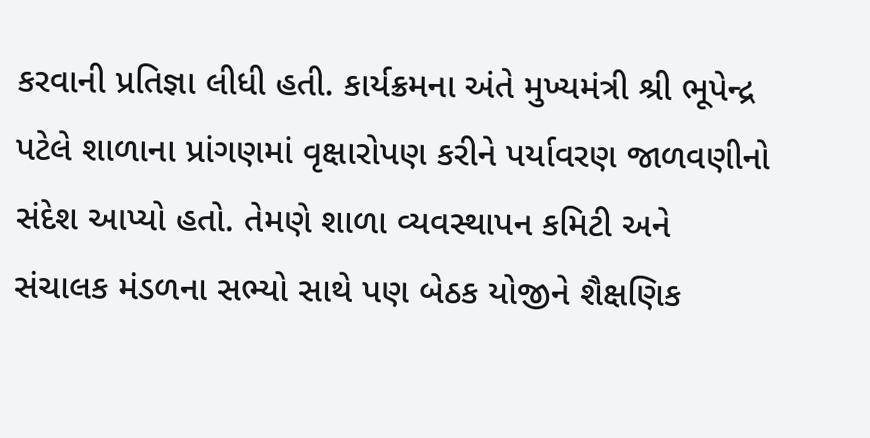કરવાની પ્રતિજ્ઞા લીધી હતી. કાર્યક્રમના અંતે મુખ્યમંત્રી શ્રી ભૂપેન્દ્ર પટેલે શાળાના પ્રાંગણમાં વૃક્ષારોપણ કરીને પર્યાવરણ જાળવણીનો સંદેશ આપ્યો હતો. તેમણે શાળા વ્યવસ્થાપન કમિટી અને સંચાલક મંડળના સભ્યો સાથે પણ બેઠક યોજીને શૈક્ષણિક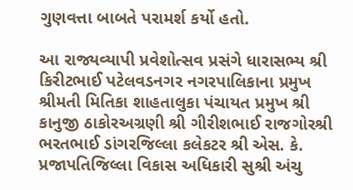ગુણવત્તા બાબતે પરામર્શ કર્યો હતો.

આ રાજ્યવ્યાપી પ્રવેશોત્સવ પ્રસંગે ધારાસભ્ય શ્રી કિરીટભાઈ પટેલવડનગર નગરપાલિકાના પ્રમુખ શ્રીમતી મિતિકા શાહતાલુકા પંચાયત પ્રમુખ શ્રી કાનુજી ઠાકોરઅગ્રણી શ્રી ગીરીશભાઈ રાજગોરશ્રી ભરતભાઈ ડાંગરજિલ્લા કલેકટર શ્રી એસ. કે. પ્રજાપતિજિલ્લા વિકાસ અધિકારી સુશ્રી અંચુ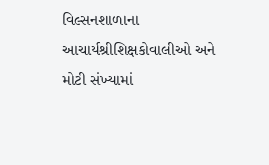વિલ્સનશાળાના આચાર્યશ્રીશિક્ષકોવાલીઓ અને મોટી સંખ્યામાં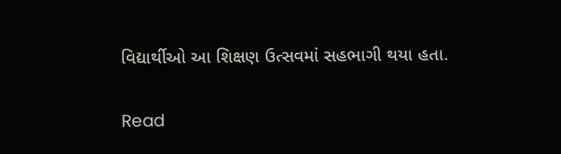વિદ્યાર્થીઓ આ શિક્ષણ ઉત્સવમાં સહભાગી થયા હતા.


Read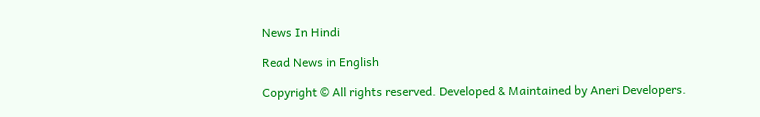News In Hindi

Read News in English

Copyright © All rights reserved. Developed & Maintained by Aneri Developers.